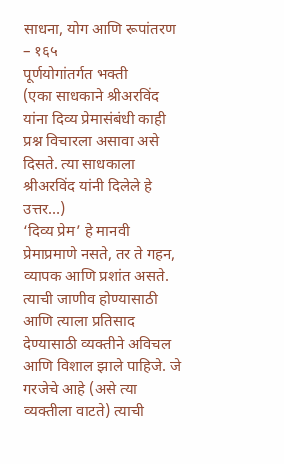साधना, योग आणि रूपांतरण – १६५
पूर्णयोगांतर्गत भक्ती
(एका साधकाने श्रीअरविंद यांना दिव्य प्रेमासंबंधी काही प्रश्न विचारला असावा असे दिसते. त्या साधकाला श्रीअरविंद यांनी दिलेले हे उत्तर…)
‘दिव्य प्रेम’ हे मानवी प्रेमाप्रमाणे नसते, तर ते गहन, व्यापक आणि प्रशांत असते. त्याची जाणीव होण्यासाठी आणि त्याला प्रतिसाद देण्यासाठी व्यक्तीने अविचल आणि विशाल झाले पाहिजे. जे गरजेचे आहे (असे त्या व्यक्तीला वाटते) त्याची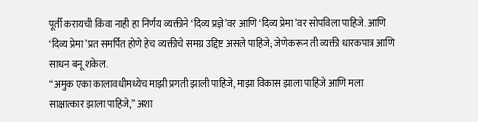पूर्ती करायची किंवा नाही हा निर्णय व्यक्तीने ‘दिव्य प्रज्ञे’वर आणि ‘दिव्य प्रेमा’वर सोपविला पाहिजे. आणि ‘दिव्य प्रेमा’प्रत समर्पित होणे हेच व्यक्तीचे समग्र उद्दिष्ट असले पाहिजे; जेणेकरून ती व्यक्ती धारकपात्र आणि साधन बनू शकेल.
“अमुक एका कालावधीमध्येच माझी प्रगती झाली पाहिजे, माझा विकास झाला पाहिजे आणि मला साक्षात्कार झाला पाहिजे,” अशा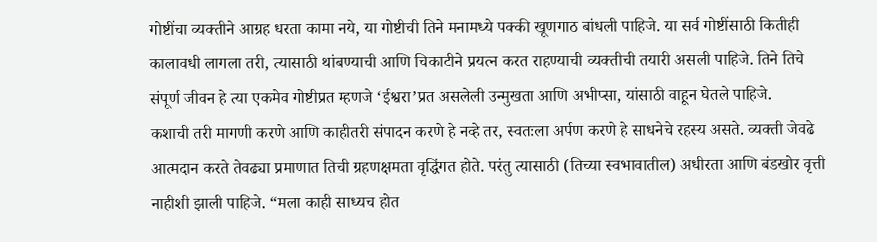गोष्टींचा व्यक्तीने आग्रह धरता कामा नये, या गोष्टीची तिने मनामध्ये पक्की खूणगाठ बांधली पाहिजे. या सर्व गोष्टींसाठी कितीही कालावधी लागला तरी, त्यासाठी थांबण्याची आणि चिकाटीने प्रयत्न करत राहण्याची व्यक्तीची तयारी असली पाहिजे. तिने तिचे संपूर्ण जीवन हे त्या एकमेव गोष्टीप्रत म्हणजे ‘ईश्वरा’प्रत असलेली उन्मुखता आणि अभीप्सा, यांसाठी वाहून घेतले पाहिजे.
कशाची तरी मागणी करणे आणि काहीतरी संपादन करणे हे नव्हे तर, स्वतःला अर्पण करणे हे साधनेचे रहस्य असते. व्यक्ती जेवढे आत्मदान करते तेवढ्या प्रमाणात तिची ग्रहणक्षमता वृद्धिंगत होते. परंतु त्यासाठी (तिच्या स्वभावातील) अधीरता आणि बंडखोर वृत्ती नाहीशी झाली पाहिजे. “मला काही साध्यच होत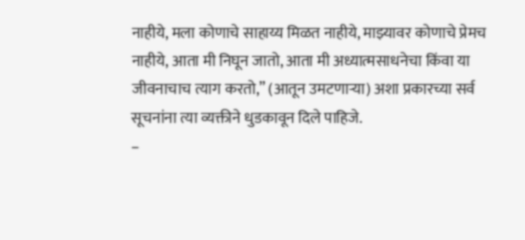नाहीये, मला कोणाचे साहाय्य मिळत नाहीये, माझ्यावर कोणाचे प्रेमच नाहीये, आता मी निघून जातो, आता मी अध्यात्मसाधनेचा किंवा या जीवनाचाच त्याग करतो,” (आतून उमटणाऱ्या) अशा प्रकारच्या सर्व सूचनांना त्या व्यक्तीने धुडकावून दिले पाहिजे.
–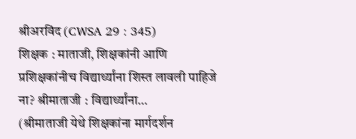श्रीअरविंद (CWSA 29 : 345)
शिक्षक : माताजी, शिक्षकांनी आणि प्रशिक्षकांनीच विद्यार्थ्यांना शिस्त लावली पाहिजे ना? श्रीमाताजी : विद्यार्थ्यांना…
(श्रीमाताजी येथे शिक्षकांना मार्गदर्शन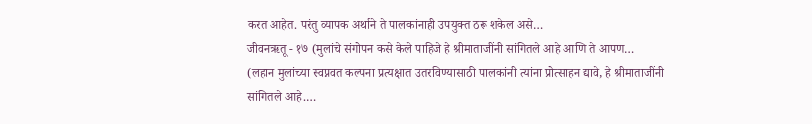करत आहेत. परंतु व्यापक अर्थाने ते पालकांनाही उपयुक्त ठरू शकेल असे…
जीवनऋतू - १७ (मुलांचे संगोपन कसे केले पाहिजे हे श्रीमाताजींनी सांगितले आहे आणि ते आपण…
(लहान मुलांच्या स्वप्नवत कल्पना प्रत्यक्षात उतरविण्यासाठी पालकांनी त्यांना प्रोत्साहन द्यावे, हे श्रीमाताजींनी सांगितले आहे.…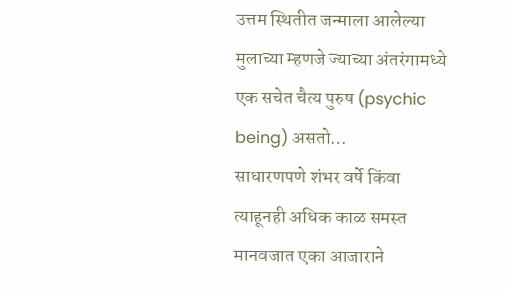उत्तम स्थितीत जन्माला आलेल्या मुलाच्या म्हणजे ज्याच्या अंतरंगामध्ये एक सचेत चैत्य पुरुष (psychic being) असतो…
साधारणपणे शंभर वर्षे किंवा त्याहूनही अधिक काळ समस्त मानवजात एका आजाराने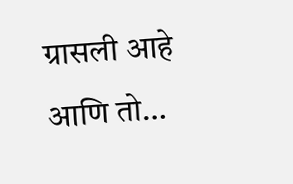ग्रासली आहे आणि तो…